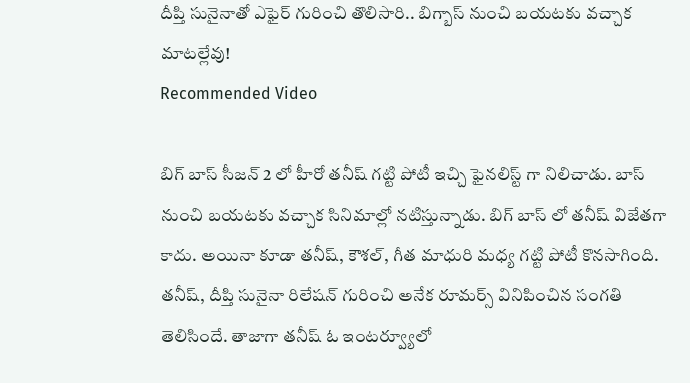దీప్తి సునైనాతో ఎఫైర్ గురించి తొలిసారి.. బిగ్బాస్ నుంచి బయటకు వచ్చాక మాటల్లేవు!
Recommended Video

బిగ్ బాస్ సీజన్ 2 లో హీరో తనీష్ గట్టి పోటీ ఇచ్చి ఫైనలిస్ట్ గా నిలిచాడు. బాస్ నుంచి బయటకు వచ్చాక సినిమాల్లో నటిస్తున్నాడు. బిగ్ బాస్ లో తనీష్ విజేతగా కాదు. అయినా కూడా తనీష్, కౌశల్, గీత మాధురి మధ్య గట్టి పోటీ కొనసాగింది. తనీష్, దీప్తి సునైనా రిలేషన్ గురించి అనేక రూమర్స్ వినిపించిన సంగతి తెలిసిందే. తాజాగా తనీష్ ఓ ఇంటర్వ్యూలో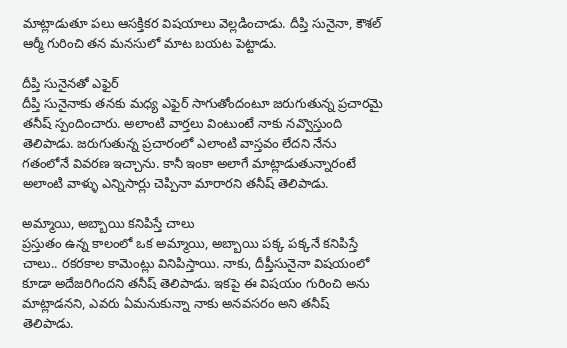మాట్లాడుతూ పలు ఆసక్తికర విషయాలు వెల్లడించాడు. దీప్తి సునైనా, కౌశల్ ఆర్మీ గురించి తన మనసులో మాట బయట పెట్టాడు.

దీప్తి సునైనతో ఎఫైర్
దీప్తి సునైనాకు తనకు మధ్య ఎఫైర్ సాగుతోందంటూ జరుగుతున్న ప్రచారమై తనీష్ స్పందించారు. అలాంటి వార్తలు వింటుంటే నాకు నవ్వొస్తుంది తెలిపాడు. జరుగుతున్న ప్రచారంలో ఎలాంటి వాస్తవం లేదని నేను గతంలోనే వివరణ ఇచ్చాను. కానీ ఇంకా అలాగే మాట్లాడుతున్నారంటే అలాంటి వాళ్ళు ఎన్నిసార్లు చెప్పినా మారారని తనీష్ తెలిపాడు.

అమ్మాయి, అబ్బాయి కనిపిస్తే చాలు
ప్రస్తుతం ఉన్న కాలంలో ఒక అమ్మాయి, అబ్బాయి పక్క పక్కనే కనిపిస్తే చాలు.. రకరకాల కామెంట్లు వినిపిస్తాయి. నాకు, దీప్తీసునైనా విషయంలో కూడా అదేజరిగిందని తనీష్ తెలిపాడు. ఇకపై ఈ విషయం గురించి అను మాట్లాడనని, ఎవరు ఏమనుకున్నా నాకు అనవసరం అని తనీష్ తెలిపాడు.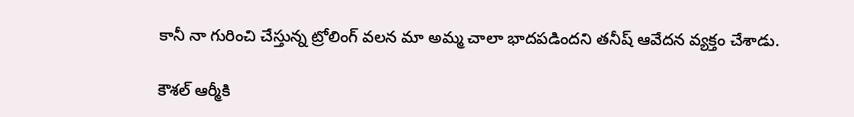కానీ నా గురించి చేస్తున్న ట్రోలింగ్ వలన మా అమ్మ చాలా భాదపడిందని తనీష్ ఆవేదన వ్యక్తం చేశాడు.

కౌశల్ ఆర్మీకి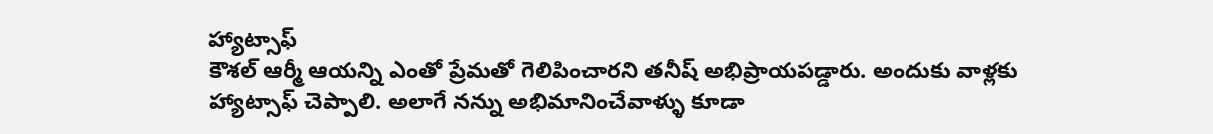హ్యాట్సాఫ్
కౌశల్ ఆర్మీ ఆయన్ని ఎంతో ప్రేమతో గెలిపించారని తనీష్ అభిప్రాయపడ్డారు. అందుకు వాళ్లకు హ్యాట్సాఫ్ చెప్పాలి. అలాగే నన్ను అభిమానించేవాళ్ళు కూడా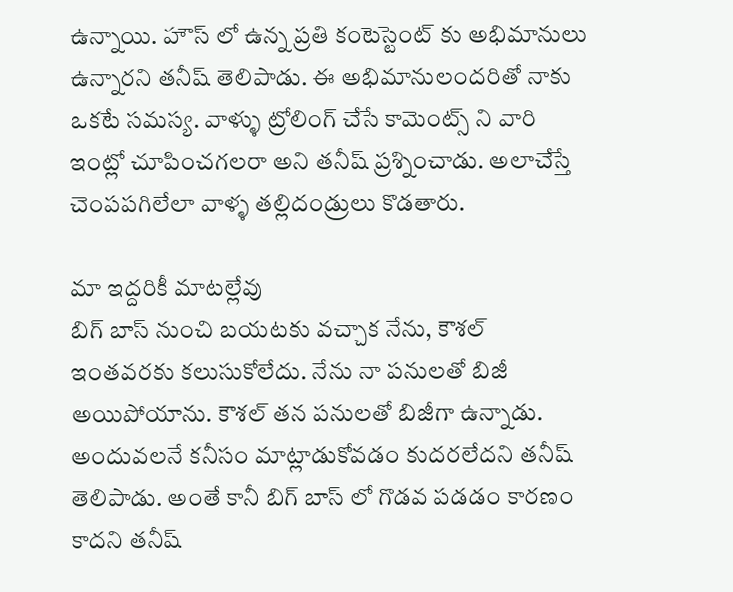ఉన్నాయి. హౌస్ లో ఉన్న ప్రతి కంటెస్టెంట్ కు అభిమానులు ఉన్నారని తనీష్ తెలిపాడు. ఈ అభిమానులందరితో నాకు ఒకటే సమస్య. వాళ్ళు ట్రోలింగ్ చేసే కామెంట్స్ ని వారి ఇంట్లో చూపించగలరా అని తనీష్ ప్రశ్నించాడు. అలాచేస్తే చెంపపగిలేలా వాళ్ళ తల్లిదండ్రులు కొడతారు.

మా ఇద్దరికీ మాటల్లేవు
బిగ్ బాస్ నుంచి బయటకు వచ్చాక నేను, కౌశల్ ఇంతవరకు కలుసుకోలేదు. నేను నా పనులతో బిజీ అయిపోయాను. కౌశల్ తన పనులతో బిజీగా ఉన్నాడు. అందువలనే కనీసం మాట్లాడుకోవడం కుదరలేదని తనీష్ తెలిపాడు. అంతే కానీ బిగ్ బాస్ లో గొడవ పడడం కారణం కాదని తనీష్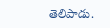తెలిపాడు.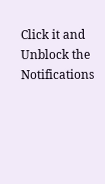Click it and Unblock the Notifications